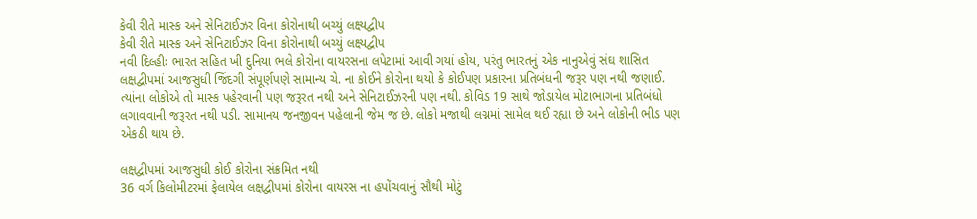કેવી રીતે માસ્ક અને સેનિટાઈઝર વિના કોરોનાથી બચ્યું લક્ષ્યદ્વીપ
કેવી રીતે માસ્ક અને સેનિટાઈઝર વિના કોરોનાથી બચ્યું લક્ષ્યદ્વીપ
નવી દિલ્હીઃ ભારત સહિત ખી દુનિયા ભલે કોરોના વાયરસના લપેટામાં આવી ગયાં હોય, પરંતુ ભારતનું એક નાનુએવું સંઘ શાસિત લક્ષદ્વીપમાં આજસુધી જિંદગી સંપૂર્ણપણે સામાન્ય ચે. ના કોઈને કોરોના થયો કે કોઈપણ પ્રકારના પ્રતિબંધની જરૂર પણ નથી જણાઈ. ત્યાંના લોકોએ તો માસ્ક પહેરવાની પણ જરૂરત નથી અને સેનિટાઈઝરની પણ નથી. કોવિડ 19 સાથે જોડાયેલ મોટાભાગના પ્રતિબંધો લગાવવાની જરૂરત નથી પડી. સામાનય જનજીવન પહેલાની જેમ જ છે. લોકો મજાથી લગ્નમાં સામેલ થઈ રહ્યા છે અને લોકોની ભીડ પણ એકઠી થાય છે.

લક્ષદ્વીપમાં આજસુધી કોઈ કોરોના સંક્રમિત નથી
36 વર્ગ કિલોમીટરમાં ફેલાયેલ લક્ષદ્વીપમાં કોરોના વાયરસ ના હપોંચવાનું સૌથી મોટું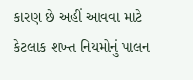કારણ છે અહીં આવવા માટે કેટલાક શખ્ત નિયમોનું પાલન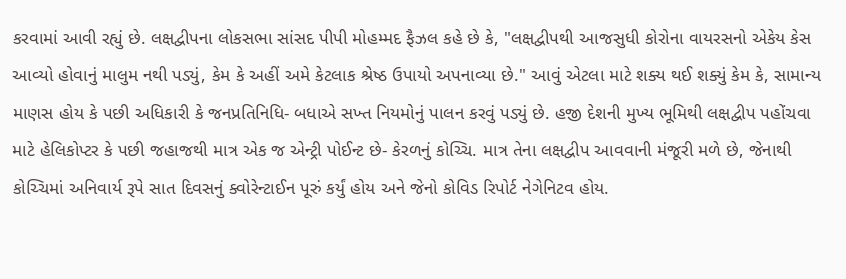કરવામાં આવી રહ્યું છે. લક્ષદ્વીપના લોકસભા સાંસદ પીપી મોહમ્મદ ફૈઝલ કહે છે કે, "લક્ષદ્વીપથી આજસુધી કોરોના વાયરસનો એકેય કેસ આવ્યો હોવાનું માલુમ નથી પડ્યું, કેમ કે અહીં અમે કેટલાક શ્રેષ્ઠ ઉપાયો અપનાવ્યા છે." આવું એટલા માટે શક્ય થઈ શક્યું કેમ કે, સામાન્ય માણસ હોય કે પછી અધિકારી કે જનપ્રતિનિધિ- બધાએ સખ્ત નિયમોનું પાલન કરવું પડ્યું છે. હજી દેશની મુખ્ય ભૂમિથી લક્ષદ્વીપ પહોંચવા માટે હેલિકોપ્ટર કે પછી જહાજથી માત્ર એક જ એન્ટ્રી પોઈન્ટ છે- કેરળનું કોચ્ચિ. માત્ર તેના લક્ષદ્વીપ આવવાની મંજૂરી મળે છે, જેનાથી કોચ્ચિમાં અનિવાર્ય રૂપે સાત દિવસનું ક્વોરેન્ટાઈન પૂરું કર્યું હોય અને જેનો કોવિડ રિપોર્ટ નેગેનિટવ હોય.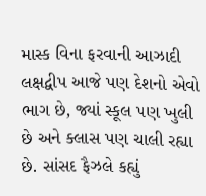માસ્ક વિના ફરવાની આઝાદી
લક્ષદ્વીપ આજે પણ દેશનો એવો ભાગ છે, જ્યાં સ્કૂલ પણ ખુલી છે અને ક્લાસ પણ ચાલી રહ્યા છે. સાંસદ ફૈઝલે કહ્યું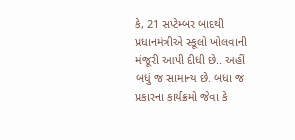કે, 21 સપ્ટેમ્બર બાદથી પ્રધાનમંત્રીએ સ્કૂલો ખોલવાની મંજૂરી આપી દીધી છે.. અહીં બધું જ સામાન્ય છે. બધા જ પ્રકારના કાર્યક્રમો જેવા કે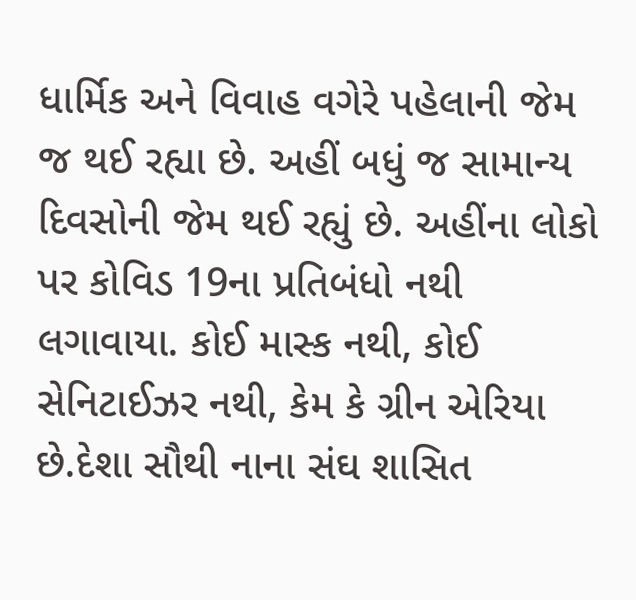ધાર્મિક અને વિવાહ વગેરે પહેલાની જેમ જ થઈ રહ્યા છે. અહીં બધું જ સામાન્ય દિવસોની જેમ થઈ રહ્યું છે. અહીંના લોકો પર કોવિડ 19ના પ્રતિબંધો નથી લગાવાયા. કોઈ માસ્ક નથી, કોઈ સેનિટાઈઝર નથી, કેમ કે ગ્રીન એરિયા છે.દેશા સૌથી નાના સંઘ શાસિત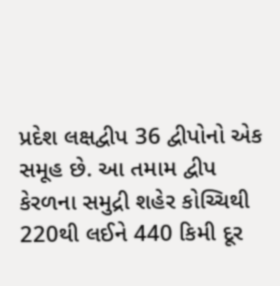પ્રદેશ લક્ષદ્વીપ 36 દ્વીપોનો એક સમૂહ છે. આ તમામ દ્વીપ કેરળના સમુદ્રી શહેર કોચ્ચિથી 220થી લઈને 440 કિમી દૂર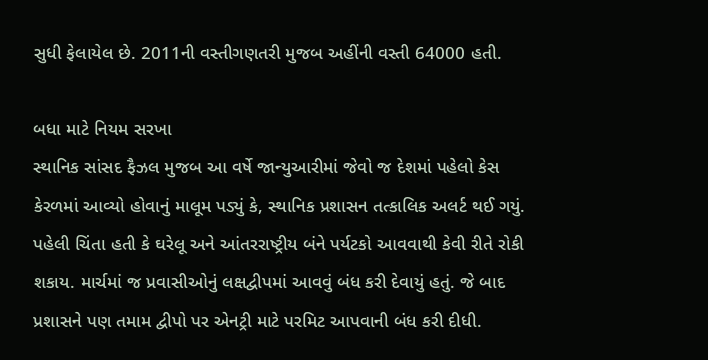સુધી ફેલાયેલ છે. 2011ની વસ્તીગણતરી મુજબ અહીંની વસ્તી 64000 હતી.

બધા માટે નિયમ સરખા
સ્થાનિક સાંસદ ફૈઝલ મુજબ આ વર્ષે જાન્યુઆરીમાં જેવો જ દેશમાં પહેલો કેસ કેરળમાં આવ્યો હોવાનું માલૂમ પડ્યું કે, સ્થાનિક પ્રશાસન તત્કાલિક અલર્ટ થઈ ગયું. પહેલી ચિંતા હતી કે ઘરેલૂ અને આંતરરાષ્ટ્રીય બંને પર્યટકો આવવાથી કેવી રીતે રોકી શકાય. માર્ચમાં જ પ્રવાસીઓનું લક્ષદ્વીપમાં આવવું બંધ કરી દેવાયું હતું. જે બાદ પ્રશાસને પણ તમામ દ્વીપો પર એનટ્રી માટે પરમિટ આપવાની બંધ કરી દીધી.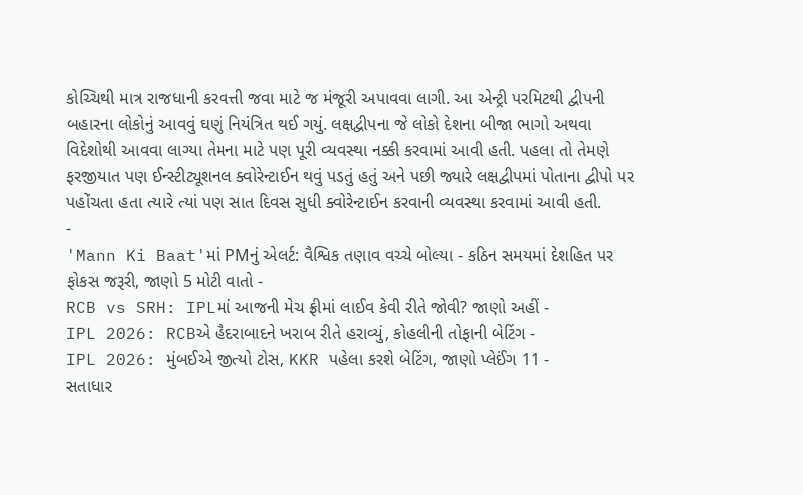કોચ્ચિથી માત્ર રાજધાની કરવત્તી જવા માટે જ મંજૂરી અપાવવા લાગી. આ એન્ટ્રી પરમિટથી દ્વીપની બહારના લોકોનું આવવું ઘણું નિયંત્રિત થઈ ગયું. લક્ષદ્વીપના જે લોકો દેશના બીજા ભાગો અથવા વિદેશોથી આવવા લાગ્યા તેમના માટે પણ પૂરી વ્યવસ્થા નક્કી કરવામાં આવી હતી. પહલા તો તેમણે ફરજીયાત પણ ઈન્સ્ટીટ્યૂશનલ ક્વોરેન્ટાઈન થવું પડતું હતું અને પછી જ્યારે લક્ષદ્વીપમાં પોતાના દ્વીપો પર પહોંચતા હતા ત્યારે ત્યાં પણ સાત દિવસ સુધી ક્વોરેન્ટાઈન કરવાની વ્યવસ્થા કરવામાં આવી હતી.
-
'Mann Ki Baat'માં PMનું એલર્ટ: વૈશ્વિક તણાવ વચ્ચે બોલ્યા - કઠિન સમયમાં દેશહિત પર ફોકસ જરૂરી, જાણો 5 મોટી વાતો -
RCB vs SRH: IPLમાં આજની મેચ ફ્રીમાં લાઈવ કેવી રીતે જોવી? જાણો અહીં -
IPL 2026: RCBએ હૈદરાબાદને ખરાબ રીતે હરાવ્યું, કોહલીની તોફાની બેટિંગ -
IPL 2026: મુંબઈએ જીત્યો ટોસ, KKR પહેલા કરશે બેટિંગ, જાણો પ્લેઈંગ 11 -
સતાધાર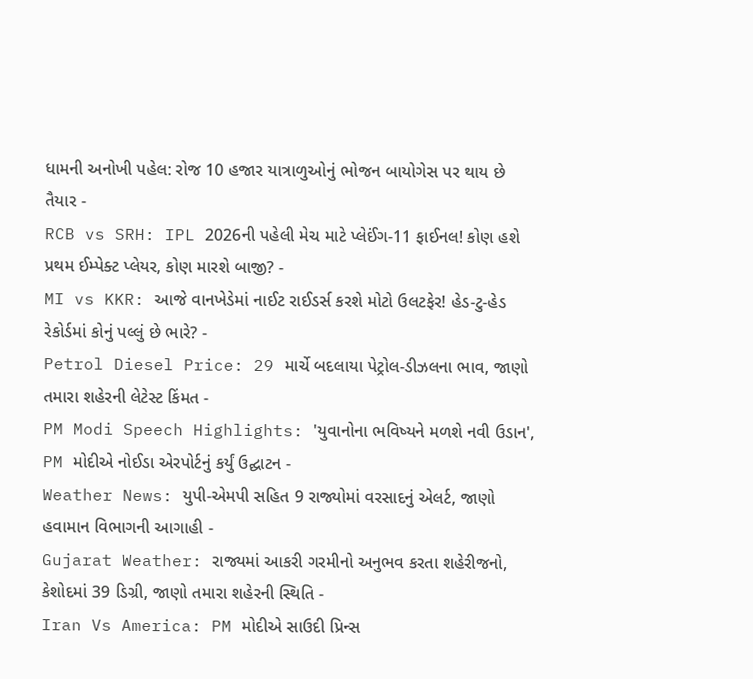ધામની અનોખી પહેલ: રોજ 10 હજાર યાત્રાળુઓનું ભોજન બાયોગેસ પર થાય છે તૈયાર -
RCB vs SRH: IPL 2026ની પહેલી મેચ માટે પ્લેઈંગ-11 ફાઈનલ! કોણ હશે પ્રથમ ઈમ્પેક્ટ પ્લેયર, કોણ મારશે બાજી? -
MI vs KKR: આજે વાનખેડેમાં નાઈટ રાઈડર્સ કરશે મોટો ઉલટફેર! હેડ-ટુ-હેડ રેકોર્ડમાં કોનું પલ્લું છે ભારે? -
Petrol Diesel Price: 29 માર્ચે બદલાયા પેટ્રોલ-ડીઝલના ભાવ, જાણો તમારા શહેરની લેટેસ્ટ કિંમત -
PM Modi Speech Highlights: 'યુવાનોના ભવિષ્યને મળશે નવી ઉડાન', PM મોદીએ નોઈડા એરપોર્ટનું કર્યું ઉદ્ઘાટન -
Weather News: યુપી-એમપી સહિત 9 રાજ્યોમાં વરસાદનું એલર્ટ, જાણો હવામાન વિભાગની આગાહી -
Gujarat Weather: રાજ્યમાં આકરી ગરમીનો અનુભવ કરતા શહેરીજનો, કેશોદમાં 39 ડિગ્રી, જાણો તમારા શહેરની સ્થિતિ -
Iran Vs America: PM મોદીએ સાઉદી પ્રિન્સ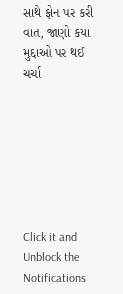સાથે ફોન પર કરી વાત, જાણો કયા મુદ્દાઓ પર થઈ ચર્ચા







Click it and Unblock the Notifications